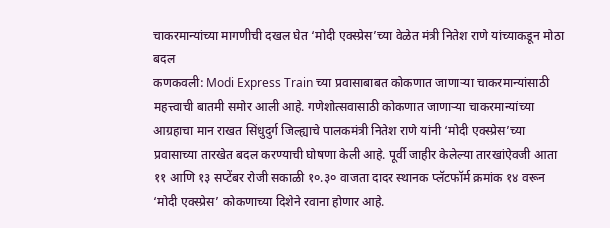चाकरमान्यांच्या मागणीची दखल घेत ‘मोदी एक्स्प्रेस’च्या वेळेत मंत्री नितेश राणे यांच्याकडून मोठा बदल
कणकवली: Modi Express Train च्या प्रवासाबाबत कोकणात जाणाऱ्या चाकरमान्यांसाठी महत्त्वाची बातमी समोर आली आहे. गणेशोत्सवासाठी कोकणात जाणाऱ्या चाकरमान्यांच्या आग्रहाचा मान राखत सिंधुदुर्ग जिल्ह्याचे पालकमंत्री नितेश राणे यांनी ‘मोदी एक्स्प्रेस’च्या प्रवासाच्या तारखेत बदल करण्याची घोषणा केली आहे. पूर्वी जाहीर केलेल्या तारखांऐवजी आता ११ आणि १३ सप्टेंबर रोजी सकाळी १०.३० वाजता दादर स्थानक प्लॅटफॉर्म क्रमांक १४ वरून ‘मोदी एक्स्प्रेस’ कोकणाच्या दिशेने रवाना होणार आहे.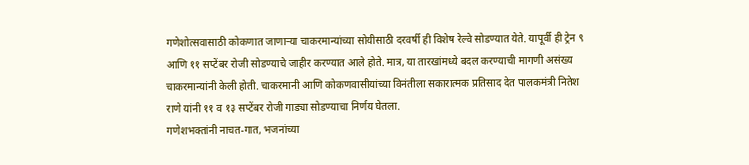गणेशोत्सवासाठी कोकणात जाणाऱ्या चाकरमान्यांच्या सोयीसाठी दरवर्षी ही विशेष रेल्वे सोडण्यात येते. यापूर्वी ही ट्रेन ९ आणि ११ सप्टेंबर रोजी सोडण्याचे जाहीर करण्यात आले होते. मात्र, या तारखांमध्ये बदल करण्याची मागणी असंख्य चाकरमान्यांनी केली होती. चाकरमानी आणि कोकणवासीयांच्या विनंतीला सकारात्मक प्रतिसाद देत पालकमंत्री नितेश राणे यांनी ११ व १३ सप्टेंबर रोजी गाड्या सोडण्याचा निर्णय घेतला.
गणेशभक्तांनी नाचत-गात, भजनांच्या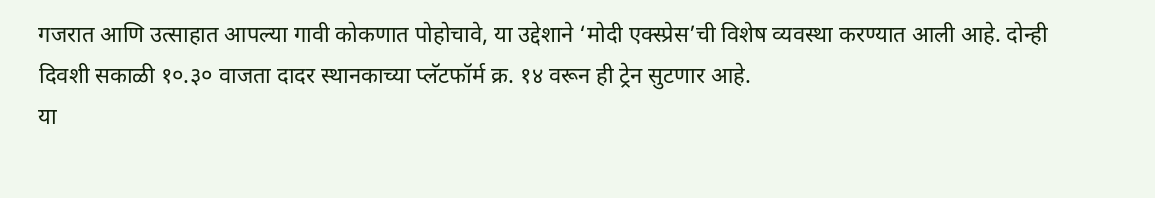गजरात आणि उत्साहात आपल्या गावी कोकणात पोहोचावे, या उद्देशाने ‘मोदी एक्स्प्रेस’ची विशेष व्यवस्था करण्यात आली आहे. दोन्ही दिवशी सकाळी १०.३० वाजता दादर स्थानकाच्या प्लॅटफॉर्म क्र. १४ वरून ही ट्रेन सुटणार आहे.
या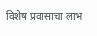विशेष प्रवासाचा लाभ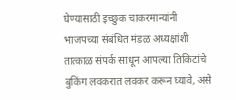घेण्यासाठी इच्छुक चाकरमान्यांनी भाजपच्या संबंधित मंडळ अध्यक्षांशी तात्काळ संपर्क साधून आपल्या तिकिटांचे बुकिंग लवकरात लवकर करून घ्यावे, असे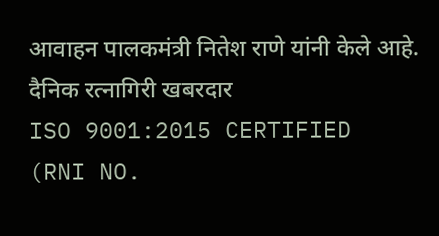आवाहन पालकमंत्री नितेश राणे यांनी केले आहे.
दैनिक रत्नागिरी खबरदार
ISO 9001:2015 CERTIFIED
(RNI NO.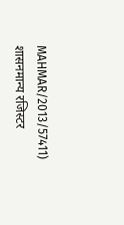MAHMAR/2013/57411)
शासनमान्य रजिस्टर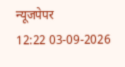न्यूजपेपर
12:22 03-09-2026